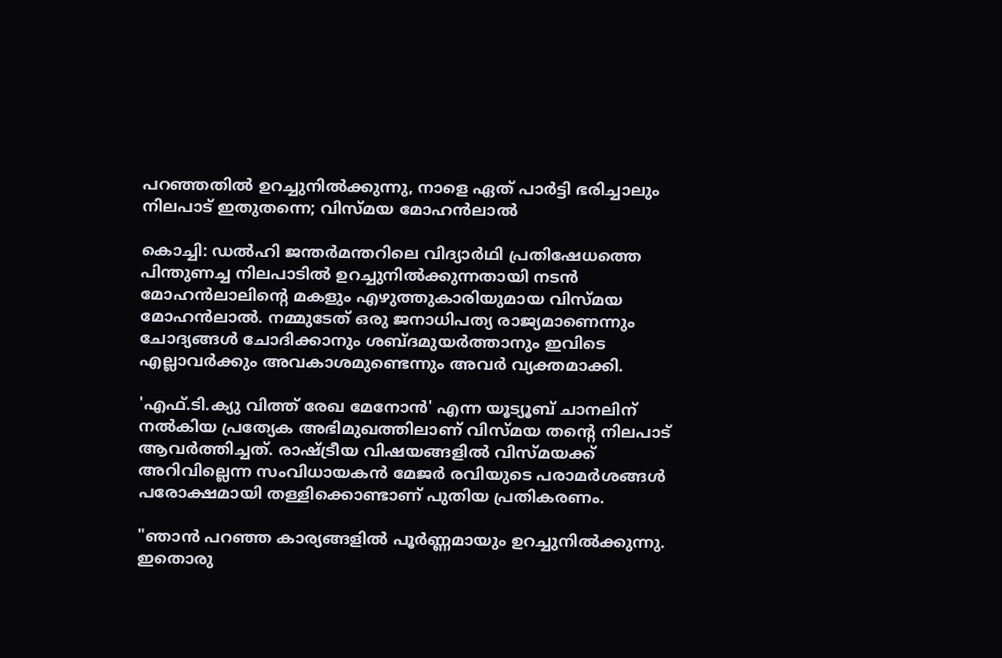പറഞ്ഞതിൽ ഉറച്ചുനിൽക്കുന്നു, നാളെ ഏത് പാർട്ടി ഭരിച്ചാലും നിലപാട് ഇതുതന്നെ; വിസ്മയ മോഹൻലാൽ

കൊച്ചി: ഡൽഹി ജന്തർമന്തറിലെ വിദ്യാർഥി പ്രതിഷേധത്തെ പിന്തുണച്ച നിലപാടിൽ ഉറച്ചുനിൽക്കുന്നതായി നടൻ മോഹൻലാലിന്റെ മകളും എഴുത്തുകാരിയുമായ വിസ്മയ മോഹൻലാൽ. നമ്മുടേത് ഒരു ജനാധിപത്യ രാജ്യമാണെന്നും ചോദ്യങ്ങൾ ചോദിക്കാനും ശബ്ദമുയർത്താനും ഇവിടെ എല്ലാവർക്കും അവകാശമുണ്ടെന്നും അവർ വ്യക്തമാക്കി.

'എഫ്.ടി.ക്യു വിത്ത് രേഖ മേനോൻ' എന്ന യൂട്യൂബ് ചാനലിന് നൽകിയ പ്രത്യേക അഭിമുഖത്തിലാണ് വിസ്മയ തന്റെ നിലപാട് ആവർത്തിച്ചത്. രാഷ്ട്രീയ വിഷയങ്ങളിൽ വിസ്മയക്ക് അറിവില്ലെന്ന സംവിധായകൻ മേജർ രവിയുടെ പരാമർശങ്ങൾ പരോക്ഷമായി തള്ളിക്കൊണ്ടാണ് പുതിയ പ്രതികരണം.

"ഞാൻ പറഞ്ഞ കാര്യങ്ങളിൽ പൂർണ്ണമായും ഉറച്ചുനിൽക്കുന്നു. ഇതൊരു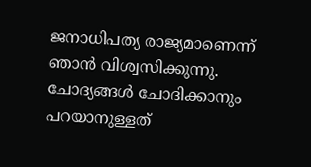ജനാധിപത്യ രാജ്യമാണെന്ന് ഞാൻ വിശ്വസിക്കുന്നു. ചോദ്യങ്ങൾ ചോദിക്കാനും പറയാനുള്ളത്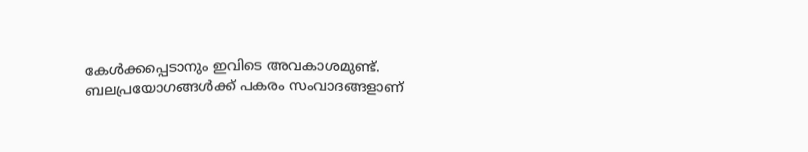കേൾക്കപ്പെടാനും ഇവിടെ അവകാശമുണ്ട്. ബലപ്രയോഗങ്ങൾക്ക് പകരം സംവാദങ്ങളാണ്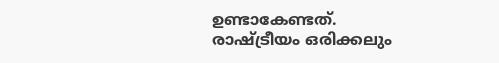ഉണ്ടാകേണ്ടത്. രാഷ്ട്രീയം ഒരിക്കലും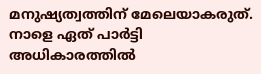മനുഷ്യത്വത്തിന് മേലെയാകരുത്. നാളെ ഏത് പാർട്ടി അധികാരത്തിൽ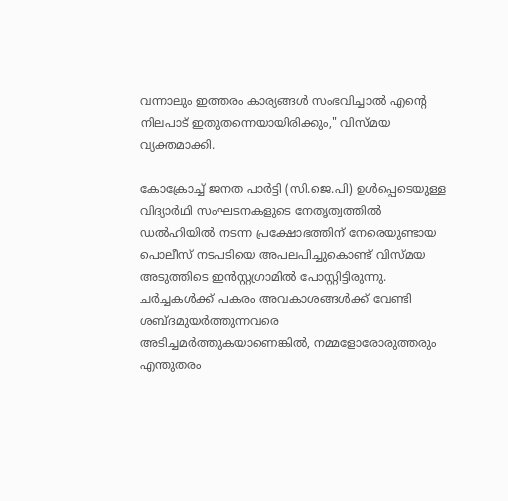വന്നാലും ഇത്തരം കാര്യങ്ങൾ സംഭവിച്ചാൽ എന്റെ നിലപാട് ഇതുതന്നെയായിരിക്കും," വിസ്മയ വ്യക്തമാക്കി.

കോക്രോച്ച് ജനത പാർട്ടി (സി.ജെ.പി) ഉൾപ്പെടെയുള്ള വിദ്യാർഥി സംഘടനകളുടെ നേതൃത്വത്തിൽ ഡൽഹിയിൽ നടന്ന പ്രക്ഷോഭത്തിന് നേരെയുണ്ടായ പൊലീസ് നടപടിയെ അപലപിച്ചുകൊണ്ട് വിസ്മയ അടുത്തിടെ ഇൻസ്റ്റഗ്രാമിൽ പോസ്റ്റിട്ടിരുന്നു. ചർച്ചകൾക്ക് പകരം അവകാശങ്ങൾക്ക് വേണ്ടി ശബ്ദമുയർത്തുന്നവരെ അടിച്ചമർത്തുകയാണെങ്കിൽ, നമ്മളോരോരുത്തരും എന്തുതരം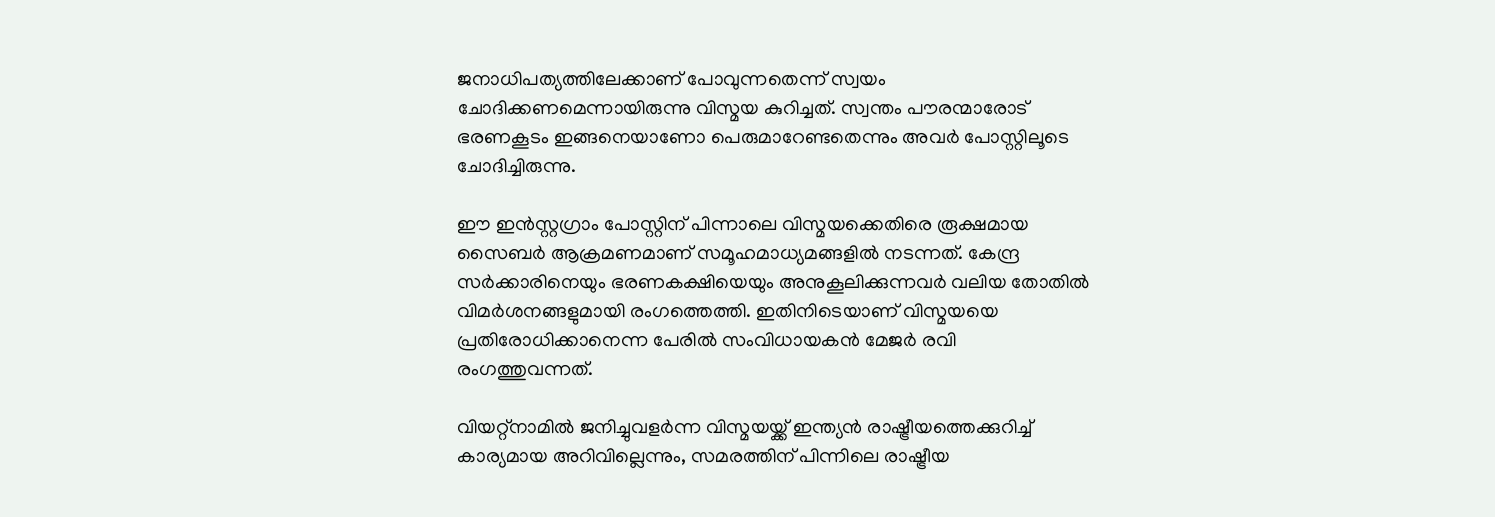ജനാധിപത്യത്തിലേക്കാണ് പോവുന്നതെന്ന് സ്വയം ചോദിക്കണമെന്നായിരുന്നു വിസ്മയ കുറിച്ചത്. സ്വന്തം പൗരന്മാരോട് ഭരണകൂടം ഇങ്ങനെയാണോ പെരുമാറേണ്ടതെന്നും അവർ പോസ്റ്റിലൂടെ ചോദിച്ചിരുന്നു.

ഈ ഇൻസ്റ്റഗ്രാം പോസ്റ്റിന് പിന്നാലെ വിസ്മയക്കെതിരെ രൂക്ഷമായ സൈബർ ആക്രമണമാണ് സമൂഹമാധ്യമങ്ങളിൽ നടന്നത്. കേന്ദ്ര സർക്കാരിനെയും ഭരണകക്ഷിയെയും അനുകൂലിക്കുന്നവർ വലിയ തോതിൽ വിമർശനങ്ങളുമായി രംഗത്തെത്തി. ഇതിനിടെയാണ് വിസ്മയയെ പ്രതിരോധിക്കാനെന്ന പേരിൽ സംവിധായകൻ മേജർ രവി രംഗത്തുവന്നത്.

വിയറ്റ്‌നാമിൽ ജനിച്ചുവളർന്ന വിസ്മയയ്ക്ക് ഇന്ത്യൻ രാഷ്ട്രീയത്തെക്കുറിച്ച് കാര്യമായ അറിവില്ലെന്നും, സമരത്തിന് പിന്നിലെ രാഷ്ട്രീയ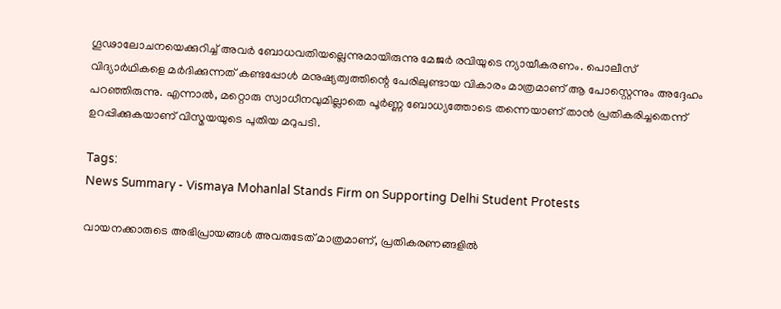ഗൂഢാലോചനയെക്കുറിച്ച് അവർ ബോധവതിയല്ലെന്നുമായിരുന്നു മേജർ രവിയുടെ ന്യായീകരണം. പൊലീസ് വിദ്യാർഥികളെ മർദിക്കുന്നത് കണ്ടപ്പോൾ മനുഷ്യത്വത്തിന്റെ പേരിലുണ്ടായ വികാരം മാത്രമാണ് ആ പോസ്റ്റെന്നും അദ്ദേഹം പറഞ്ഞിരുന്നു. എന്നാൽ, മറ്റൊരു സ്വാധീനവുമില്ലാതെ പൂർണ്ണ ബോധ്യത്തോടെ തന്നെയാണ് താൻ പ്രതികരിച്ചതെന്ന് ഉറപ്പിക്കുകയാണ് വിസ്മയയുടെ പുതിയ മറുപടി.

Tags:
News Summary - Vismaya Mohanlal Stands Firm on Supporting Delhi Student Protests

വായനക്കാരുടെ അഭിപ്രായങ്ങള്‍ അവരുടേത് മാത്രമാണ്, പ്രതികരണങ്ങളിൽ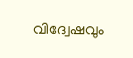വിദ്വേഷവും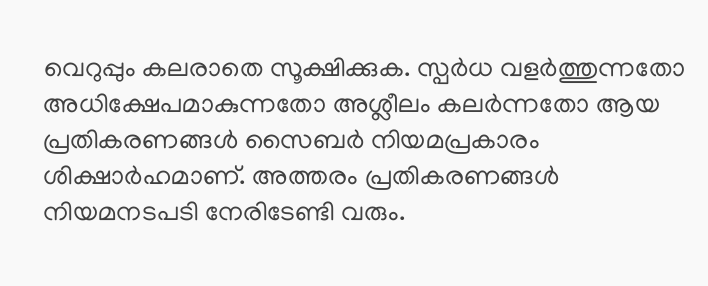വെറുപ്പും കലരാതെ സൂക്ഷിക്കുക. സ്പർധ വളർത്തുന്നതോ അധിക്ഷേപമാകുന്നതോ അശ്ലീലം കലർന്നതോ ആയ പ്രതികരണങ്ങൾ സൈബർ നിയമപ്രകാരം ശിക്ഷാർഹമാണ്. അത്തരം പ്രതികരണങ്ങൾ നിയമനടപടി നേരിടേണ്ടി വരും.